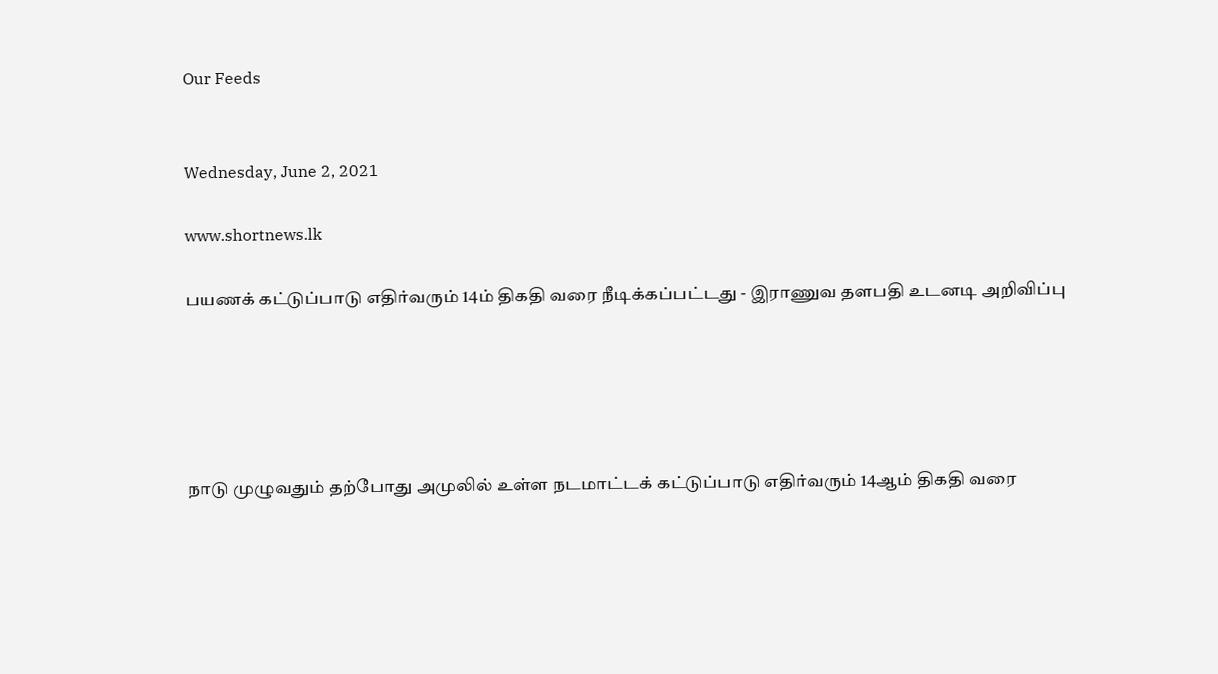Our Feeds


Wednesday, June 2, 2021

www.shortnews.lk

பயணக் கட்டுப்பாடு எதிர்வரும் 14ம் திகதி வரை நீடிக்கப்பட்டது - இராணுவ தளபதி உடனடி அறிவிப்பு





நாடு முழுவதும் தற்போது அமுலில் உள்ள நடமாட்டக் கட்டுப்பாடு எதிர்வரும் 14ஆம் திகதி வரை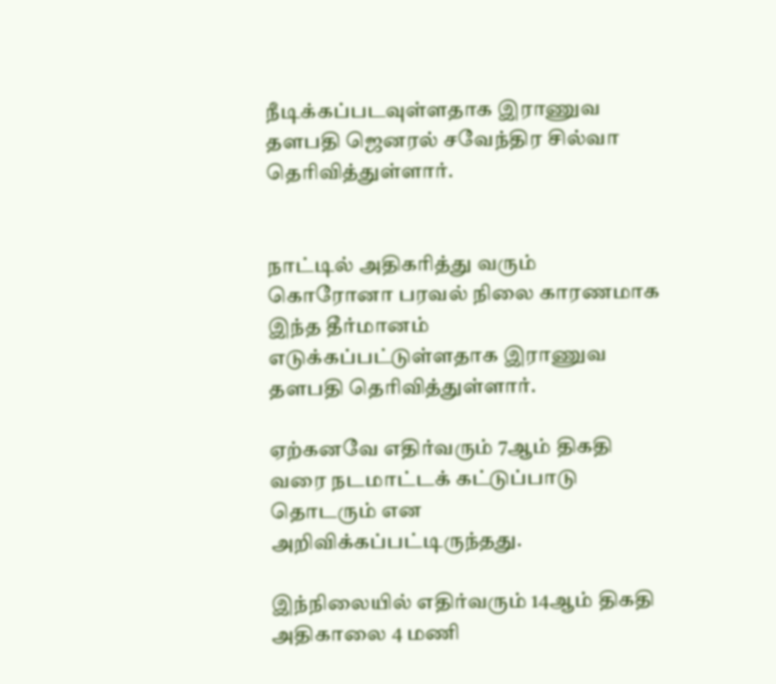நீடிக்கப்படவுள்ளதாக இராணுவ தளபதி ஜெனரல் சவேந்திர சில்வா தெரிவித்துள்ளார்.


நாட்டில் அதிகரித்து வரும் கொரோனா பரவல் நிலை காரணமாக இந்த தீர்மானம் எடுக்கப்பட்டுள்ளதாக இராணுவ தளபதி தெரிவித்துள்ளார்.

ஏற்கனவே எதிர்வரும் 7ஆம் திகதி வரை நடமாட்டக் கட்டுப்பாடு தொடரும் என அறிவிக்கப்பட்டிருந்தது.

இந்நிலையில் எதிர்வரும் 14ஆம் திகதி அதிகாலை 4 மணி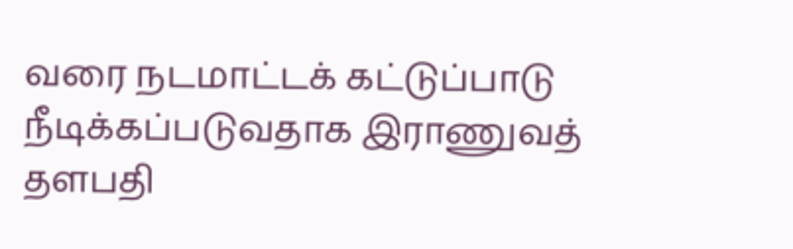வரை நடமாட்டக் கட்டுப்பாடு நீடிக்கப்படுவதாக இராணுவத் தளபதி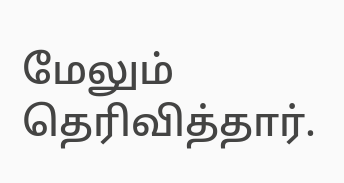மேலும் தெரிவித்தார்.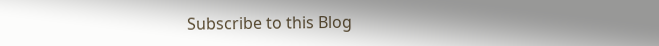Subscribe to this Blog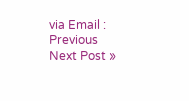via Email :
Previous
Next Post »